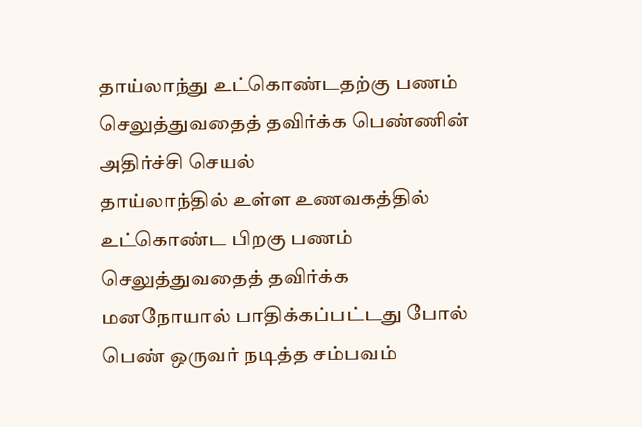தாய்லாந்து உட்கொண்டதற்கு பணம் செலுத்துவதைத் தவிர்க்க பெண்ணின் அதிர்ச்சி செயல்
தாய்லாந்தில் உள்ள உணவகத்தில் உட்கொண்ட பிறகு பணம் செலுத்துவதைத் தவிர்க்க மனநோயால் பாதிக்கப்பட்டது போல் பெண் ஒருவர் நடித்த சம்பவம்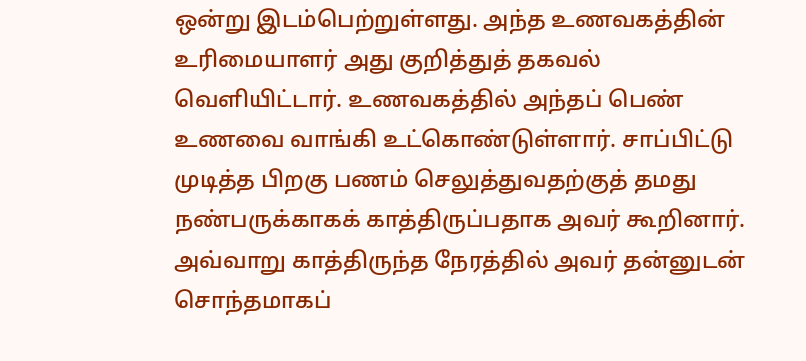ஒன்று இடம்பெற்றுள்ளது. அந்த உணவகத்தின் உரிமையாளர் அது குறித்துத் தகவல் வெளியிட்டார். உணவகத்தில் அந்தப் பெண் உணவை வாங்கி உட்கொண்டுள்ளார். சாப்பிட்டு முடித்த பிறகு பணம் செலுத்துவதற்குத் தமது நண்பருக்காகக் காத்திருப்பதாக அவர் கூறினார். அவ்வாறு காத்திருந்த நேரத்தில் அவர் தன்னுடன் சொந்தமாகப்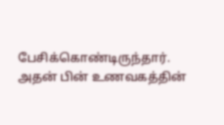பேசிக்கொண்டிருந்தார். அதன் பின் உணவகத்தின்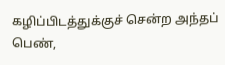கழிப்பிடத்துக்குச் சென்ற அந்தப் பெண்,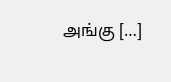அங்கு […]